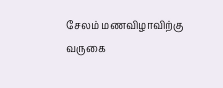சேலம் மணவிழாவிற்கு வருகை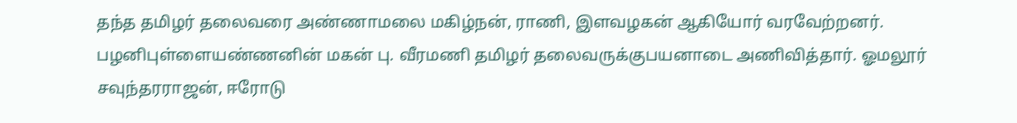தந்த தமிழர் தலைவரை அண்ணாமலை மகிழ்நன், ராணி, இளவழகன் ஆகியோர் வரவேற்றனர். பழனிபுள்ளையண்ணனின் மகன் பு. வீரமணி தமிழர் தலைவருக்குபயனாடை அணிவித்தார். ஓமலூர் சவுந்தரராஜன், ஈரோடு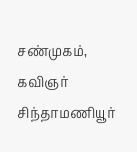சண்முகம், கவிஞர் சிந்தாமணியூர்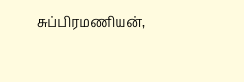சுப்பிரமணியன்,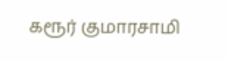கரூர் குமாரசாமி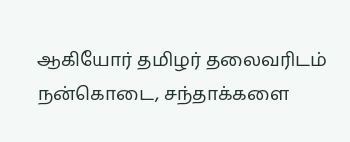ஆகியோர் தமிழர் தலைவரிடம் நன்கொடை, சந்தாக்களை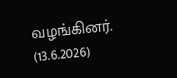வழங்கினர். (13.6.2026)